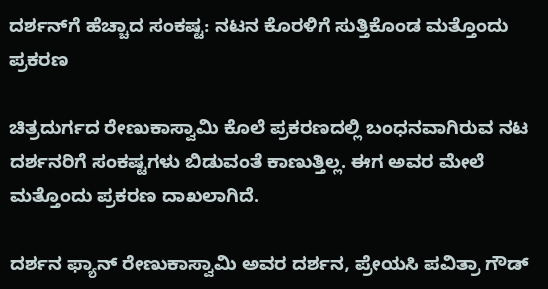ದರ್ಶನ್‌ಗೆ ಹೆಚ್ಚಾದ ಸಂಕಷ್ಟ: ನಟನ ಕೊರಳಿಗೆ ಸುತ್ತಿಕೊಂಡ ಮತ್ತೊಂದು ಪ್ರಕರಣ

ಚಿತ್ರದುರ್ಗದ ರೇಣುಕಾಸ್ವಾಮಿ ಕೊಲೆ ಪ್ರಕರಣದಲ್ಲಿ ಬಂಧನವಾಗಿರುವ ನಟ ದರ್ಶನರಿಗೆ ಸಂಕಷ್ಟಗಳು ಬಿಡುವಂತೆ ಕಾಣುತ್ತಿಲ್ಲ. ಈಗ ಅವರ ಮೇಲೆ ಮತ್ತೊಂದು ಪ್ರಕರಣ ದಾಖಲಾಗಿದೆ.

ದರ್ಶನ ಫ್ಯಾನ್‌ ರೇಣುಕಾಸ್ವಾಮಿ ಅವರ ದರ್ಶನ, ಪ್ರೇಯಸಿ ಪವಿತ್ರಾ ಗೌಡ್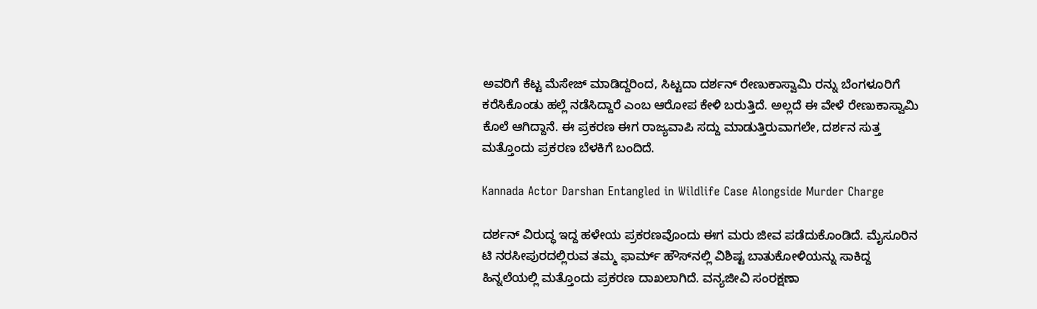ಅವರಿಗೆ ಕೆಟ್ಟ ಮೆಸೇಜ್‌ ಮಾಡಿದ್ದರಿಂದ, ಸಿಟ್ಟದಾ ದರ್ಶನ್ ರೇಣುಕಾಸ್ವಾಮಿ ರನ್ನು ಬೆಂಗಳೂರಿಗೆ ಕರೆಸಿಕೊಂಡು ಹಲ್ಲೆ ನಡೆಸಿದ್ದಾರೆ ಎಂಬ ಆರೋಪ ಕೇಳಿ ಬರುತ್ತಿದೆ. ಅಲ್ಲದೆ ಈ ವೇಳೆ ರೇಣುಕಾಸ್ವಾಮಿ ಕೊಲೆ ಆಗಿದ್ದಾನೆ. ಈ ಪ್ರಕರಣ ಈಗ ರಾಜ್ಯವಾಪಿ ಸದ್ದು ಮಾಡುತ್ತಿರುವಾಗಲೇ, ದರ್ಶನ ಸುತ್ತ ಮತ್ತೊಂದು ಪ್ರಕರಣ ಬೆಳಕಿಗೆ ಬಂದಿದೆ.

Kannada Actor Darshan Entangled in Wildlife Case Alongside Murder Charge

ದರ್ಶನ್‌ ವಿರುದ್ಧ ಇದ್ದ ಹಳೇಯ ಪ್ರಕರಣವೊಂದು ಈಗ ಮರು ಜೀವ ಪಡೆದುಕೊಂಡಿದೆ. ಮೈಸೂರಿನ ಟಿ ನರಸೀಪುರದಲ್ಲಿರುವ ತಮ್ಮ ಫಾರ್ಮ್ ಹೌಸ್‌ನಲ್ಲಿ ವಿಶಿಷ್ಟ ಬಾತುಕೋಳಿಯನ್ನು ಸಾಕಿದ್ದ ಹಿನ್ನಲೆಯಲ್ಲಿ ಮತ್ತೊಂದು ಪ್ರಕರಣ ದಾಖಲಾಗಿದೆ. ವನ್ಯಜೀವಿ ಸಂರಕ್ಷಣಾ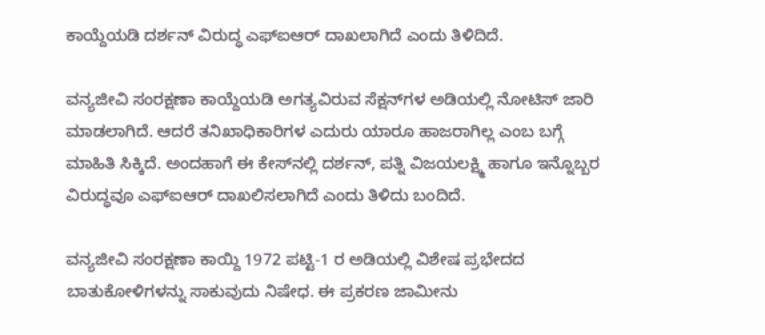ಕಾಯ್ದೆಯಡಿ ದರ್ಶನ್‌ ವಿರುದ್ಧ ಎಫ್‌ಐಆರ್‌ ದಾಖಲಾಗಿದೆ ಎಂದು ತಿಳಿದಿದೆ.

ವನ್ಯಜೀವಿ ಸಂರಕ್ಷಣಾ ಕಾಯ್ದೆಯಡಿ ಅಗತ್ಯವಿರುವ ಸೆಕ್ಷನ್‌ಗಳ ಅಡಿಯಲ್ಲಿ ನೋಟಿಸ್‌ ಜಾರಿ ಮಾಡಲಾಗಿದೆ. ಆದರೆ ತನಿಖಾಧಿಕಾರಿಗಳ ಎದುರು ಯಾರೂ ಹಾಜರಾಗಿಲ್ಲ ಎಂಬ ಬಗ್ಗೆ ಮಾಹಿತಿ ಸಿಕ್ಕಿದೆ. ಅಂದಹಾಗೆ ಈ ಕೇಸ್‌ನಲ್ಲಿ ದರ್ಶನ್‌, ಪತ್ನಿ ವಿಜಯಲಕ್ಷ್ಮಿ ಹಾಗೂ ಇನ್ನೊಬ್ಬರ ವಿರುದ್ಧವೂ ಎಫ್‌ಐಆರ್‌ ದಾಖಲಿಸಲಾಗಿದೆ ಎಂದು ತಿಳಿದು ಬಂದಿದೆ.

ವನ್ಯಜೀವಿ ಸಂರಕ್ಷಣಾ ಕಾಯ್ದಿ 1972 ಪಟ್ಟಿ-1 ರ ಅಡಿಯಲ್ಲಿ ವಿಶೇಷ ಪ್ರಭೇದದ ಬಾತುಕೋಳಿಗಳನ್ನು ಸಾಕುವುದು ನಿಷೇಧ. ಈ ಪ್ರಕರಣ ಜಾಮೀನು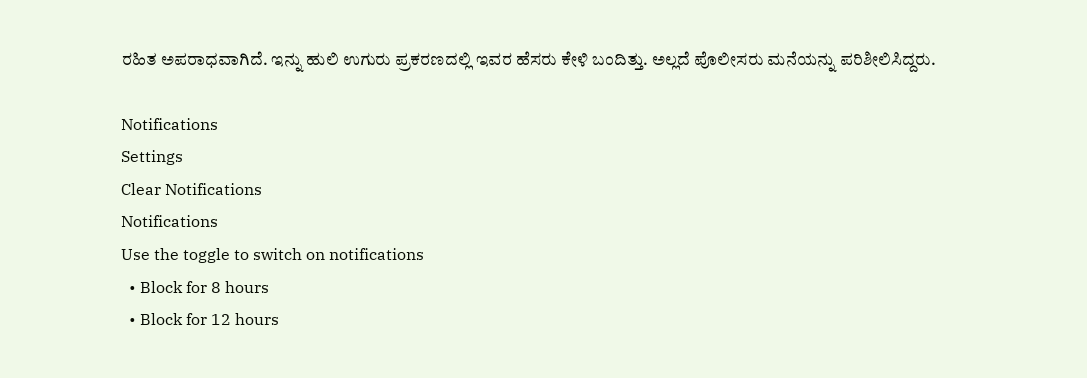ರಹಿತ ಅಪರಾಧವಾಗಿದೆ. ಇನ್ನು ಹುಲಿ ಉಗುರು ಪ್ರಕರಣದಲ್ಲಿ ಇವರ ಹೆಸರು ಕೇಳಿ ಬಂದಿತ್ತು. ಅಲ್ಲದೆ ಪೊಲೀಸರು ಮನೆಯನ್ನು ಪರಿಶೀಲಿಸಿದ್ದರು.

Notifications
Settings
Clear Notifications
Notifications
Use the toggle to switch on notifications
  • Block for 8 hours
  • Block for 12 hours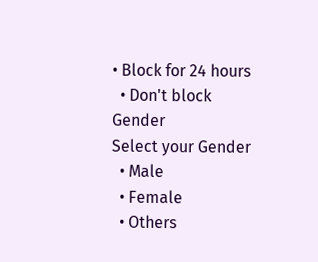• Block for 24 hours
  • Don't block
Gender
Select your Gender
  • Male
  • Female
  • Others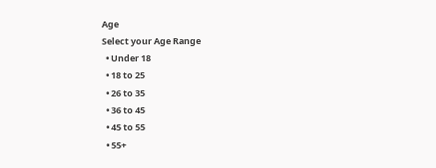Age
Select your Age Range
  • Under 18
  • 18 to 25
  • 26 to 35
  • 36 to 45
  • 45 to 55
  • 55+